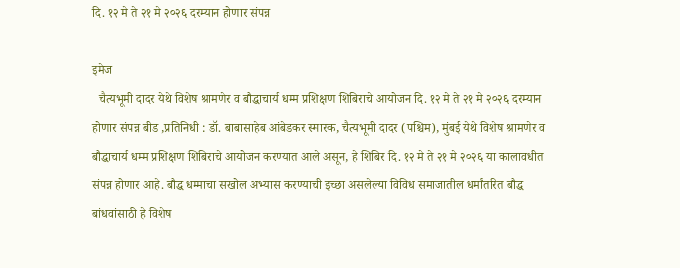दि. १२ मे ते २१ मे २०२६ दरम्यान होणार संपन्न

इमेज
  चैत्यभूमी दादर येथे विशेष श्रामणेर व बौद्धाचार्य धम्म प्रशिक्षण शिबिराचे आयोजन दि. १२ मे ते २१ मे २०२६ दरम्यान होणार संपन्न बीड ,प्रतिनिधी : डॉ. बाबासाहेब आंबेडकर स्मारक, चैत्यभूमी दादर (पश्चिम), मुंबई येथे विशेष श्रामणेर व बौद्धाचार्य धम्म प्रशिक्षण शिबिराचे आयोजन करण्यात आले असून, हे शिबिर दि. १२ मे ते २१ मे २०२६ या कालावधीत संपन्न होणार आहे. बौद्ध धम्माचा सखोल अभ्यास करण्याची इच्छा असलेल्या विविध समाजातील धर्मांतरित बौद्ध बांधवांसाठी हे विशेष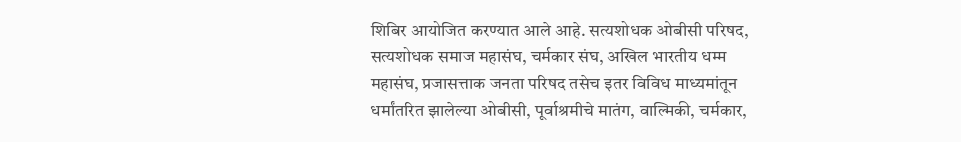शिबिर आयोजित करण्यात आले आहे. सत्यशोधक ओबीसी परिषद, सत्यशोधक समाज महासंघ, चर्मकार संघ, अखिल भारतीय धम्म महासंघ, प्रजासत्ताक जनता परिषद तसेच इतर विविध माध्यमांतून धर्मांतरित झालेल्या ओबीसी, पूर्वाश्रमीचे मातंग, वाल्मिकी, चर्मकार,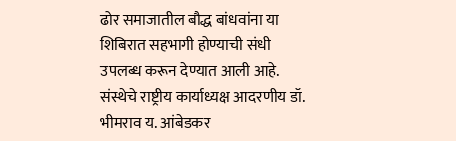ढोर समाजातील बौद्ध बांधवांना या शिबिरात सहभागी होण्याची संधी उपलब्ध करून देण्यात आली आहे. संस्थेचे राष्ट्रीय कार्याध्यक्ष आदरणीय डॉ. भीमराव य. आंबेडकर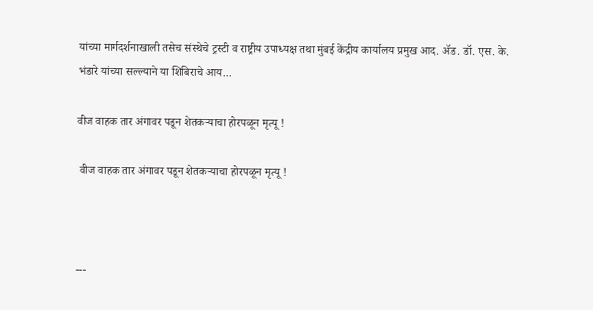यांच्या मार्गदर्शनाखाली तसेच संस्थेचे ट्रस्टी व राष्ट्रीय उपाध्यक्ष तथा मुंबई केंद्रीय कार्यालय प्रमुख आद. ॲड. डॉ. एस. के. भंडारे यांच्या सल्ल्याने या शिबिराचे आय...

वीज वाहक तार अंगावर पडून शेतकऱ्याचा होरपळून मृत्यू !

 वीज वाहक तार अंगावर पडून शेतकऱ्याचा होरपळून मृत्यू !



---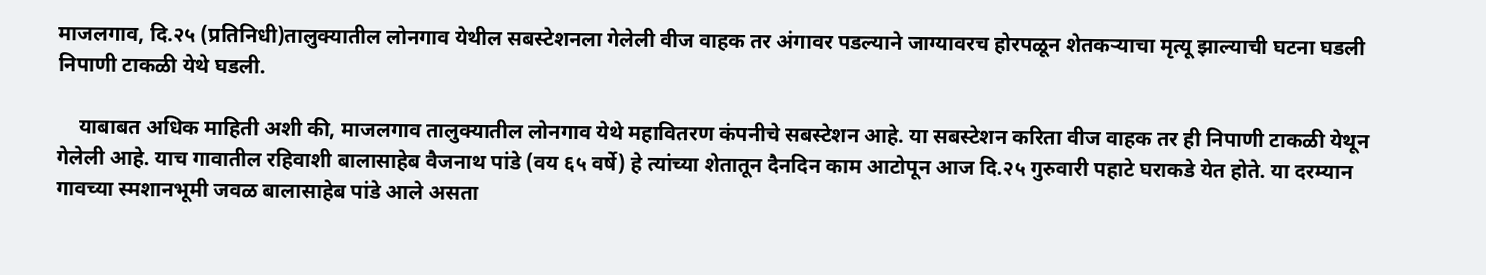माजलगाव, दि.२५ (प्रतिनिधी)तालुक्यातील लोनगाव येथील सबस्टेशनला गेलेली वीज वाहक तर अंगावर पडल्याने जाग्यावरच होरपळून शेतकऱ्याचा मृत्यू झाल्याची घटना घडली निपाणी टाकळी येथे घडली.

    याबाबत अधिक माहिती अशी की, माजलगाव तालुक्यातील लोनगाव येथे महावितरण कंपनीचे सबस्टेशन आहे. या सबस्टेशन करिता वीज वाहक तर ही निपाणी टाकळी येथून गेलेली आहे. याच गावातील रहिवाशी बालासाहेब वैजनाथ पांडे (वय ६५ वर्षे) हे त्यांच्या शेतातून दैनदिन काम आटोपून आज दि.२५ गुरुवारी पहाटे घराकडे येत होते. या दरम्यान गावच्या स्मशानभूमी जवळ बालासाहेब पांडे आले असता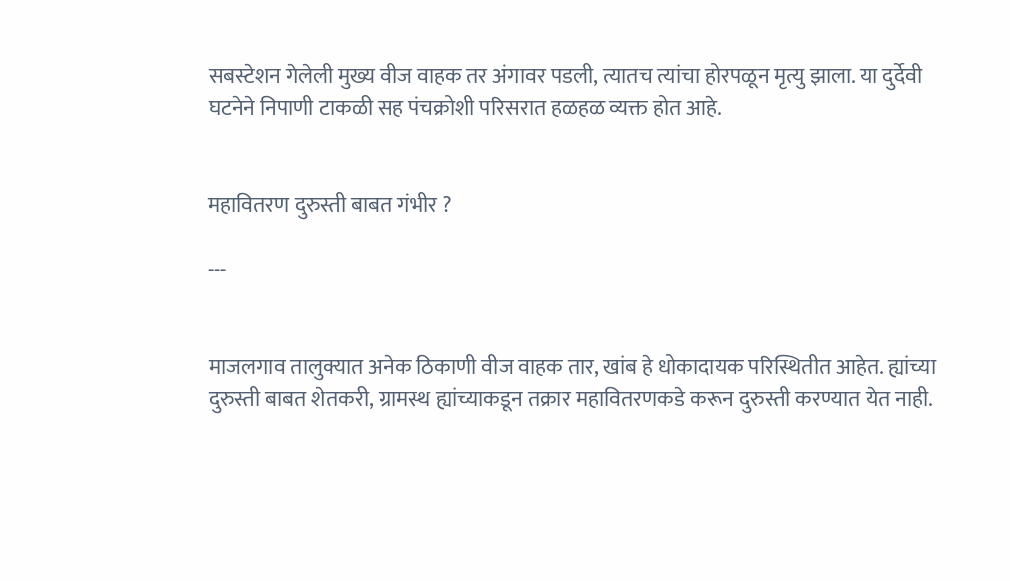सबस्टेशन गेलेली मुख्य वीज वाहक तर अंगावर पडली, त्यातच त्यांचा होरपळून मृत्यु झाला. या दुर्देवी घटनेने निपाणी टाकळी सह पंचक्रोशी परिसरात हळहळ व्यक्त होत आहे.


महावितरण दुरुस्ती बाबत गंभीर ?

---


माजलगाव तालुक्यात अनेक ठिकाणी वीज वाहक तार, खांब हे धोकादायक परिस्थितीत आहेत. ह्यांच्या दुरुस्ती बाबत शेतकरी, ग्रामस्थ ह्यांच्याकडून तक्रार महावितरणकडे करून दुरुस्ती करण्यात येत नाही.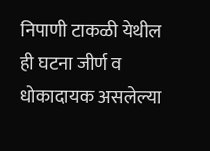निपाणी टाकळी येथील ही घटना जीर्ण व धोकादायक असलेल्या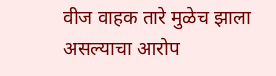वीज वाहक तारे मुळेच झाला असल्याचा आरोप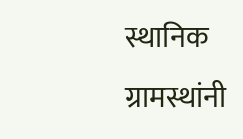स्थानिक ग्रामस्थांनी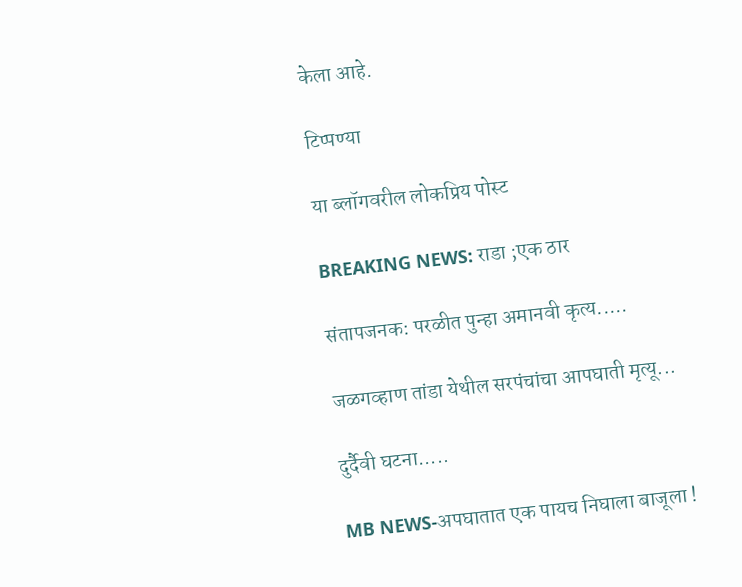केला आहे.

टिप्पण्या

या ब्लॉगवरील लोकप्रिय पोस्ट

BREAKING NEWS: राडा ;एक ठार

संतापजनक: परळीत पुन्हा अमानवी कृत्य.....

जळगव्हाण तांडा येथील सरपंचांचा आपघाती मृत्यू...

दुर्दैवी घटना.....

MB NEWS-अपघातात एक पायच निघाला बाजूला !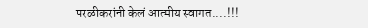परळीकरांनी केलं आत्मीय स्वागत....!!!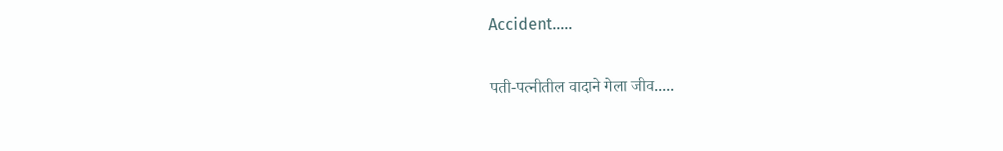Accident.....

पती-पत्नीतील वादाने गेला जीव.....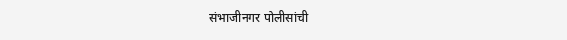संभाजीनगर पोलीसांची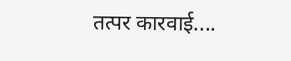तत्पर कारवाई....